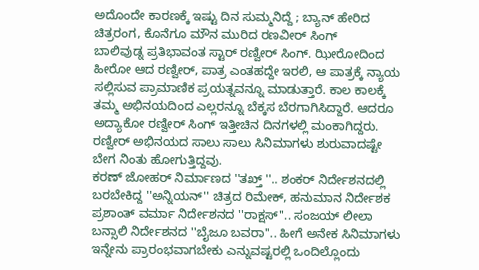ಅದೊಂದೇ ಕಾರಣಕ್ಕೆ ಇಷ್ಟು ದಿನ ಸುಮ್ಮನಿದ್ದೆ ; ಬ್ಯಾನ್ ಹೇರಿದ ಚಿತ್ರರಂಗ, ಕೊನೆಗೂ ಮೌನ ಮುರಿದ ರಣವೀರ್ ಸಿಂಗ್
ಬಾಲಿವುಡ್ನ ಪ್ರತಿಭಾವಂತ ಸ್ಟಾರ್ ರಣ್ವೀರ್ ಸಿಂಗ್. ಝೀರೋದಿಂದ ಹೀರೋ ಆದ ರಣ್ವೀರ್, ಪಾತ್ರ ಎಂತಹದ್ದೇ ಇರಲಿ, ಆ ಪಾತ್ರಕ್ಕೆ ನ್ಯಾಯ ಸಲ್ಲಿಸುವ ಪ್ರಾಮಾಣಿಕ ಪ್ರಯತ್ನವನ್ನೂ ಮಾಡುತ್ತಾರೆ. ಕಾಲ ಕಾಲಕ್ಕೆ ತಮ್ಮ ಅಭಿನಯದಿಂದ ಎಲ್ಲರನ್ನೂ ಬೆಕ್ಕಸ ಬೆರಗಾಗಿಸಿದ್ದಾರೆ. ಆದರೂ ಅದ್ಯಾಕೋ ರಣ್ವೀರ್ ಸಿಂಗ್ ಇತ್ತೀಚಿನ ದಿನಗಳಲ್ಲಿ ಮಂಕಾಗಿದ್ದರು. ರಣ್ವೀರ್ ಅಭಿನಯದ ಸಾಲು ಸಾಲು ಸಿನಿಮಾಗಳು ಶುರುವಾದಷ್ಟೇ ಬೇಗ ನಿಂತು ಹೋಗುತ್ತಿದ್ದವು.
ಕರಣ್ ಜೋಹರ್ ನಿರ್ಮಾಣದ ''ತಖ್ತ್ ''.. ಶಂಕರ್ ನಿರ್ದೇಶನದಲ್ಲಿ ಬರಬೇಕಿದ್ದ ''ಅನ್ನಿಯನ್'' ಚಿತ್ರದ ರಿಮೇಕ್, ಹನುಮಾನ ನಿರ್ದೇಶಕ ಪ್ರಶಾಂತ್ ವರ್ಮಾ ನಿರ್ದೇಶನದ ''ರಾಕ್ಷಸ್''.. ಸಂಜಯ್ ಲೀಲಾ ಬನ್ಸಾಲಿ ನಿರ್ದೇಶನದ ''ಬೈಜೂ ಬವರಾ''.. ಹೀಗೆ ಅನೇಕ ಸಿನಿಮಾಗಳು ಇನ್ನೇನು ಪ್ರಾರಂಭವಾಗಬೇಕು ಎನ್ನುವಷ್ಟರಲ್ಲಿ ಒಂದಿಲ್ಲೊಂದು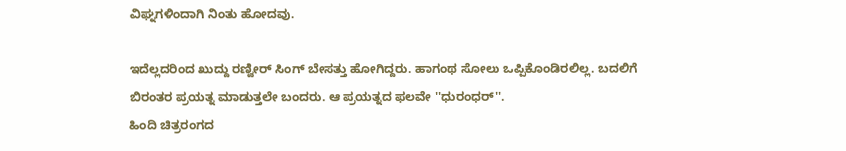ವಿಘ್ನಗಳಿಂದಾಗಿ ನಿಂತು ಹೋದವು.

ಇದೆಲ್ಲದರಿಂದ ಖುದ್ದು ರಣ್ವೀರ್ ಸಿಂಗ್ ಬೇಸತ್ತು ಹೋಗಿದ್ದರು. ಹಾಗಂಥ ಸೋಲು ಒಪ್ಪಿಕೊಂಡಿರಲಿಲ್ಲ. ಬದಲಿಗೆ ಬಿರಂತರ ಪ್ರಯತ್ನ ಮಾಡುತ್ತಲೇ ಬಂದರು. ಆ ಪ್ರಯತ್ನದ ಫಲವೇ ''ಧುರಂಧರ್''.
ಹಿಂದಿ ಚಿತ್ರರಂಗದ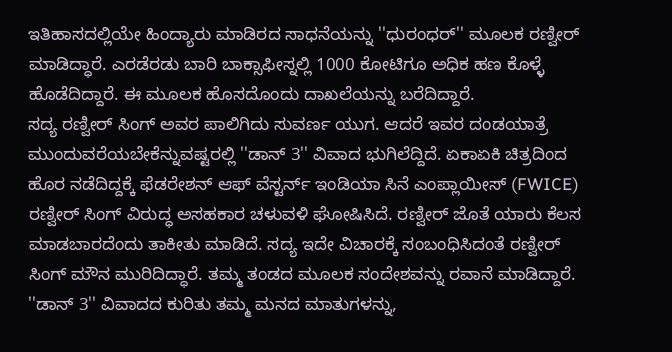ಇತಿಹಾಸದಲ್ಲಿಯೇ ಹಿಂದ್ಯಾರು ಮಾಡಿರದ ಸಾಧನೆಯನ್ನು ''ಧುರಂಧರ್'' ಮೂಲಕ ರಣ್ವೀರ್ ಮಾಡಿದ್ಧಾರೆ. ಎರಡೆರಡು ಬಾರಿ ಬಾಕ್ಸಾಫೀಸ್ನಲ್ಲಿ 1000 ಕೋಟಿಗೂ ಅಧಿಕ ಹಣ ಕೊಳ್ಳೆ ಹೊಡೆದಿದ್ದಾರೆ. ಈ ಮೂಲಕ ಹೊಸದೊಂದು ದಾಖಲೆಯನ್ನು ಬರೆದಿದ್ದಾರೆ.
ಸದ್ಯ ರಣ್ವೀರ್ ಸಿಂಗ್ ಅವರ ಪಾಲಿಗಿದು ಸುವರ್ಣ ಯುಗ. ಆದರೆ ಇವರ ದಂಡಯಾತ್ರೆ ಮುಂದುವರೆಯಬೇಕೆನ್ನುವಷ್ಟರಲ್ಲಿ ''ಡಾನ್ 3'' ವಿವಾದ ಭುಗಿಲೆದ್ದಿದೆ. ಏಕಾಏಕಿ ಚಿತ್ರದಿಂದ ಹೊರ ನಡೆದಿದ್ದಕ್ಕೆ ಫೆಡರೇಶನ್ ಆಫ್ ವೆಸ್ಟರ್ನ್ ಇಂಡಿಯಾ ಸಿನೆ ಎಂಪ್ಲಾಯೀಸ್ (FWICE) ರಣ್ವೀರ್ ಸಿಂಗ್ ವಿರುದ್ಧ ಅಸಹಕಾರ ಚಳುವಳಿ ಘೋಷಿಸಿದೆ. ರಣ್ವೀರ್ ಜೊತೆ ಯಾರು ಕೆಲಸ ಮಾಡಬಾರದೆಂದು ತಾಕೀತು ಮಾಡಿದೆ. ಸದ್ಯ ಇದೇ ವಿಚಾರಕ್ಕೆ ಸಂಬಂಧಿಸಿದಂತೆ ರಣ್ವೀರ್ ಸಿಂಗ್ ಮೌನ ಮುರಿದಿದ್ಧಾರೆ. ತಮ್ಮ ತಂಡದ ಮೂಲಕ ಸಂದೇಶವನ್ನು ರವಾನೆ ಮಾಡಿದ್ದಾರೆ.
''ಡಾನ್ 3'' ವಿವಾದದ ಕುರಿತು ತಮ್ಮ ಮನದ ಮಾತುಗಳನ್ನು,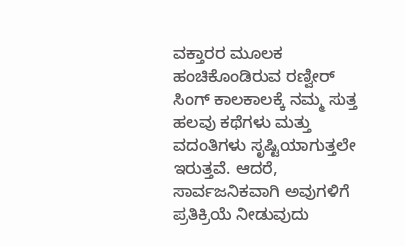ವಕ್ತಾರರ ಮೂಲಕ ಹಂಚಿಕೊಂಡಿರುವ ರಣ್ವೀರ್ ಸಿಂಗ್ ಕಾಲಕಾಲಕ್ಕೆ ನಮ್ಮ ಸುತ್ತ ಹಲವು ಕಥೆಗಳು ಮತ್ತು ವದಂತಿಗಳು ಸೃಷ್ಟಿಯಾಗುತ್ತಲೇ ಇರುತ್ತವೆ. ಆದರೆ, ಸಾರ್ವಜನಿಕವಾಗಿ ಅವುಗಳಿಗೆ ಪ್ರತಿಕ್ರಿಯೆ ನೀಡುವುದು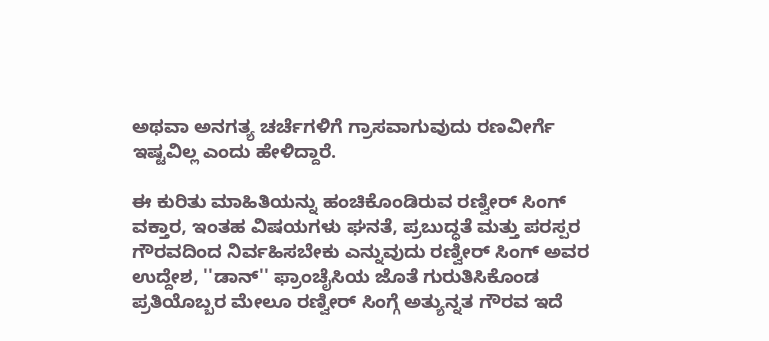ಅಥವಾ ಅನಗತ್ಯ ಚರ್ಚೆಗಳಿಗೆ ಗ್ರಾಸವಾಗುವುದು ರಣವೀರ್ಗೆ ಇಷ್ಟವಿಲ್ಲ ಎಂದು ಹೇಳಿದ್ದಾರೆ.

ಈ ಕುರಿತು ಮಾಹಿತಿಯನ್ನು ಹಂಚಿಕೊಂಡಿರುವ ರಣ್ವೀರ್ ಸಿಂಗ್ ವಕ್ತಾರ, ಇಂತಹ ವಿಷಯಗಳು ಘನತೆ, ಪ್ರಬುದ್ಧತೆ ಮತ್ತು ಪರಸ್ಪರ ಗೌರವದಿಂದ ನಿರ್ವಹಿಸಬೇಕು ಎನ್ನುವುದು ರಣ್ವೀರ್ ಸಿಂಗ್ ಅವರ ಉದ್ದೇಶ, ''ಡಾನ್'' ಫ್ರಾಂಚೈಸಿಯ ಜೊತೆ ಗುರುತಿಸಿಕೊಂಡ ಪ್ರತಿಯೊಬ್ಬರ ಮೇಲೂ ರಣ್ವೀರ್ ಸಿಂಗ್ಗೆ ಅತ್ಯುನ್ನತ ಗೌರವ ಇದೆ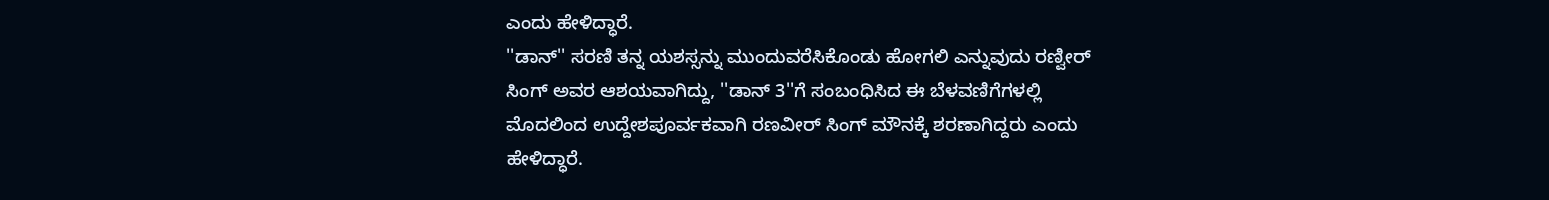ಎಂದು ಹೇಳಿದ್ಧಾರೆ.
''ಡಾನ್'' ಸರಣಿ ತನ್ನ ಯಶಸ್ಸನ್ನು ಮುಂದುವರೆಸಿಕೊಂಡು ಹೋಗಲಿ ಎನ್ನುವುದು ರಣ್ವೀರ್ ಸಿಂಗ್ ಅವರ ಆಶಯವಾಗಿದ್ದು, ''ಡಾನ್ 3''ಗೆ ಸಂಬಂಧಿಸಿದ ಈ ಬೆಳವಣಿಗೆಗಳಲ್ಲಿ ಮೊದಲಿಂದ ಉದ್ದೇಶಪೂರ್ವಕವಾಗಿ ರಣವೀರ್ ಸಿಂಗ್ ಮೌನಕ್ಕೆ ಶರಣಾಗಿದ್ದರು ಎಂದು ಹೇಳಿದ್ಧಾರೆ.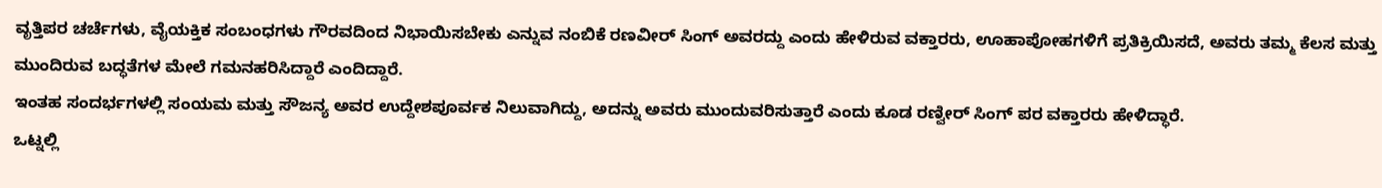ವೃತ್ತಿಪರ ಚರ್ಚೆಗಳು, ವೈಯಕ್ತಿಕ ಸಂಬಂಧಗಳು ಗೌರವದಿಂದ ನಿಭಾಯಿಸಬೇಕು ಎನ್ನುವ ನಂಬಿಕೆ ರಣವೀರ್ ಸಿಂಗ್ ಅವರದ್ದು ಎಂದು ಹೇಳಿರುವ ವಕ್ತಾರರು, ಊಹಾಪೋಹಗಳಿಗೆ ಪ್ರತಿಕ್ರಿಯಿಸದೆ, ಅವರು ತಮ್ಮ ಕೆಲಸ ಮತ್ತು ಮುಂದಿರುವ ಬದ್ಧತೆಗಳ ಮೇಲೆ ಗಮನಹರಿಸಿದ್ದಾರೆ ಎಂದಿದ್ದಾರೆ.
ಇಂತಹ ಸಂದರ್ಭಗಳಲ್ಲಿ ಸಂಯಮ ಮತ್ತು ಸೌಜನ್ಯ ಅವರ ಉದ್ದೇಶಪೂರ್ವಕ ನಿಲುವಾಗಿದ್ದು, ಅದನ್ನು ಅವರು ಮುಂದುವರಿಸುತ್ತಾರೆ ಎಂದು ಕೂಡ ರಣ್ವೀರ್ ಸಿಂಗ್ ಪರ ವಕ್ತಾರರು ಹೇಳಿದ್ಧಾರೆ.
ಒಟ್ನಲ್ಲಿ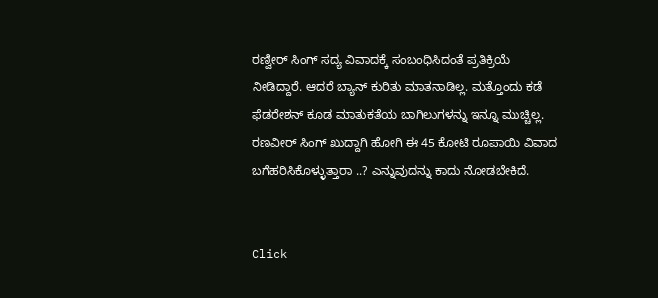ರಣ್ವೀರ್ ಸಿಂಗ್ ಸದ್ಯ ವಿವಾದಕ್ಕೆ ಸಂಬಂಧಿಸಿದಂತೆ ಪ್ರತಿಕ್ರಿಯೆ ನೀಡಿದ್ದಾರೆ. ಆದರೆ ಬ್ಯಾನ್ ಕುರಿತು ಮಾತನಾಡಿಲ್ಲ. ಮತ್ತೊಂದು ಕಡೆ ಫೆಡರೇಶನ್ ಕೂಡ ಮಾತುಕತೆಯ ಬಾಗಿಲುಗಳನ್ನು ಇನ್ನೂ ಮುಚ್ಚಿಲ್ಲ. ರಣವೀರ್ ಸಿಂಗ್ ಖುದ್ದಾಗಿ ಹೋಗಿ ಈ 45 ಕೋಟಿ ರೂಪಾಯಿ ವಿವಾದ ಬಗೆಹರಿಸಿಕೊಳ್ಳುತ್ತಾರಾ ..? ಎನ್ನುವುದನ್ನು ಕಾದು ನೋಡಬೇಕಿದೆ.


Click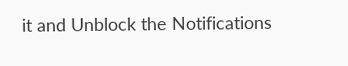it and Unblock the Notifications